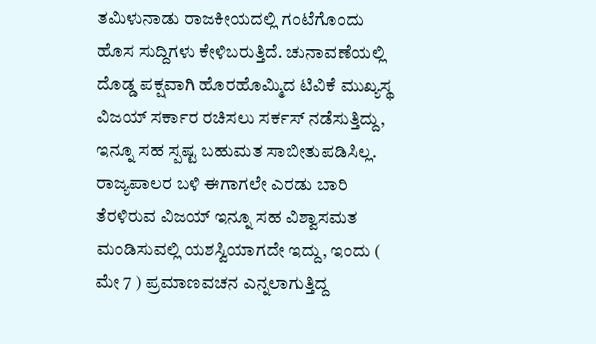ತಮಿಳುನಾಡು ರಾಜಕೀಯದಲ್ಲಿ ಗಂಟೆಗೊಂದು ಹೊಸ ಸುದ್ದಿಗಳು ಕೇಳಿಬರುತ್ತಿದೆ. ಚುನಾವಣೆಯಲ್ಲಿ ದೊಡ್ಡ ಪಕ್ಷವಾಗಿ ಹೊರಹೊಮ್ಮಿದ ಟಿವಿಕೆ ಮುಖ್ಯಸ್ಥ ವಿಜಯ್ ಸರ್ಕಾರ ರಚಿಸಲು ಸರ್ಕಸ್ ನಡೆಸುತ್ತಿದ್ದು, ಇನ್ನೂ ಸಹ ಸ್ಪಷ್ಟ ಬಹುಮತ ಸಾಬೀತುಪಡಿಸಿಲ್ಲ.
ರಾಜ್ಯಪಾಲರ ಬಳಿ ಈಗಾಗಲೇ ಎರಡು ಬಾರಿ ತೆರಳಿರುವ ವಿಜಯ್ ಇನ್ನೂ ಸಹ ವಿಶ್ವಾಸಮತ ಮಂಡಿಸುವಲ್ಲಿ ಯಶಸ್ವಿಯಾಗದೇ ಇದ್ದು, ಇಂದು ( ಮೇ 7 ) ಪ್ರಮಾಣವಚನ ಎನ್ನಲಾಗುತ್ತಿದ್ದ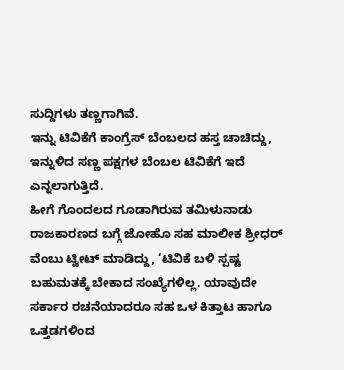ಸುದ್ದಿಗಳು ತಣ್ಣಗಾಗಿವೆ.
ಇನ್ನು ಟಿವಿಕೆಗೆ ಕಾಂಗ್ರೆಸ್ ಬೆಂಬಲದ ಹಸ್ತ ಚಾಚಿದ್ದು, ಇನ್ನುಳಿದ ಸಣ್ಣ ಪಕ್ಷಗಳ ಬೆಂಬಲ ಟಿವಿಕೆಗೆ ಇದೆ ಎನ್ನಲಾಗುತ್ತಿದೆ.
ಹೀಗೆ ಗೊಂದಲದ ಗೂಡಾಗಿರುವ ತಮಿಳುನಾಡು ರಾಜಕಾರಣದ ಬಗ್ಗೆ ಜೋಹೊ ಸಹ ಮಾಲೀಕ ಶ್ರೀಧರ್ ವೆಂಬು ಟ್ವೀಟ್ ಮಾಡಿದ್ದು, ‘ಟಿವಿಕೆ ಬಳಿ ಸ್ಪಷ್ಟ ಬಹುಮತಕ್ಕೆ ಬೇಕಾದ ಸಂಖ್ಯೆಗಳಿಲ್ಲ. ಯಾವುದೇ ಸರ್ಕಾರ ರಚನೆಯಾದರೂ ಸಹ ಒಳ ಕಿತ್ತಾಟ ಹಾಗೂ ಒತ್ತಡಗಳಿಂದ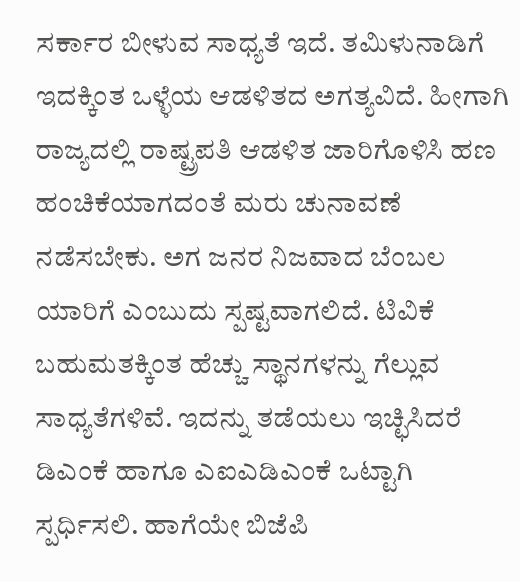ಸರ್ಕಾರ ಬೀಳುವ ಸಾಧ್ಯತೆ ಇದೆ. ತಮಿಳುನಾಡಿಗೆ ಇದಕ್ಕಿಂತ ಒಳ್ಳೆಯ ಆಡಳಿತದ ಅಗತ್ಯವಿದೆ. ಹೀಗಾಗಿ ರಾಜ್ಯದಲ್ಲಿ ರಾಷ್ಟ್ರಪತಿ ಆಡಳಿತ ಜಾರಿಗೊಳಿಸಿ ಹಣ ಹಂಚಿಕೆಯಾಗದಂತೆ ಮರು ಚುನಾವಣೆ ನಡೆಸಬೇಕು. ಅಗ ಜನರ ನಿಜವಾದ ಬೆಂಬಲ ಯಾರಿಗೆ ಎಂಬುದು ಸ್ಪಷ್ಟವಾಗಲಿದೆ. ಟಿವಿಕೆ ಬಹುಮತಕ್ಕಿಂತ ಹೆಚ್ಚು ಸ್ಥಾನಗಳನ್ನು ಗೆಲ್ಲುವ ಸಾಧ್ಯತೆಗಳಿವೆ. ಇದನ್ನು ತಡೆಯಲು ಇಚ್ಛಿಸಿದರೆ ಡಿಎಂಕೆ ಹಾಗೂ ಎಐಎಡಿಎಂಕೆ ಒಟ್ಟಾಗಿ ಸ್ಪರ್ಧಿಸಲಿ. ಹಾಗೆಯೇ ಬಿಜೆಪಿ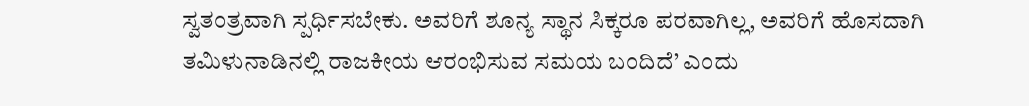ಸ್ವತಂತ್ರವಾಗಿ ಸ್ಪರ್ಧಿಸಬೇಕು. ಅವರಿಗೆ ಶೂನ್ಯ ಸ್ಥಾನ ಸಿಕ್ಕರೂ ಪರವಾಗಿಲ್ಲ, ಅವರಿಗೆ ಹೊಸದಾಗಿ ತಮಿಳುನಾಡಿನಲ್ಲಿ ರಾಜಕೀಯ ಆರಂಭಿಸುವ ಸಮಯ ಬಂದಿದೆ’ ಎಂದು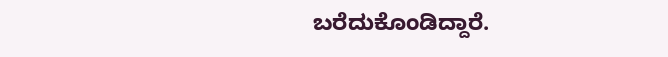ಬರೆದುಕೊಂಡಿದ್ದಾರೆ.